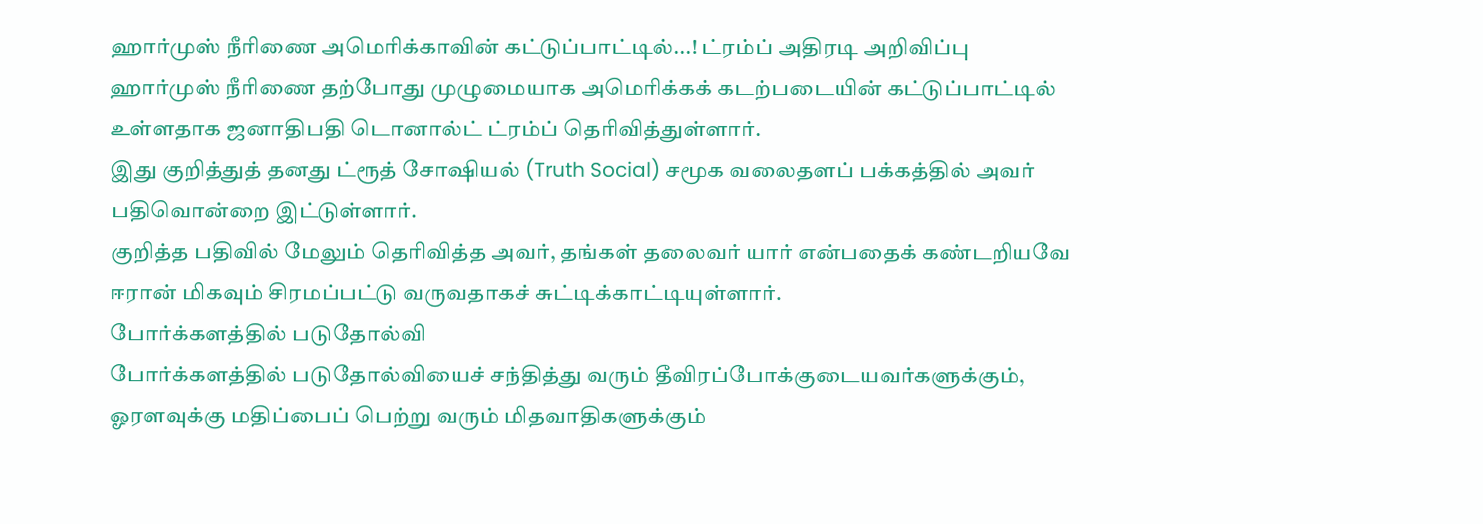ஹார்முஸ் நீரிணை அமெரிக்காவின் கட்டுப்பாட்டில்...! ட்ரம்ப் அதிரடி அறிவிப்பு
ஹார்முஸ் நீரிணை தற்போது முழுமையாக அமெரிக்கக் கடற்படையின் கட்டுப்பாட்டில் உள்ளதாக ஜனாதிபதி டொனால்ட் ட்ரம்ப் தெரிவித்துள்ளார்.
இது குறித்துத் தனது ட்ரூத் சோஷியல் (Truth Social) சமூக வலைதளப் பக்கத்தில் அவர் பதிவொன்றை இட்டுள்ளார்.
குறித்த பதிவில் மேலும் தெரிவித்த அவர், தங்கள் தலைவர் யார் என்பதைக் கண்டறியவே ஈரான் மிகவும் சிரமப்பட்டு வருவதாகச் சுட்டிக்காட்டியுள்ளார்.
போர்க்களத்தில் படுதோல்வி
போர்க்களத்தில் படுதோல்வியைச் சந்தித்து வரும் தீவிரப்போக்குடையவர்களுக்கும், ஓரளவுக்கு மதிப்பைப் பெற்று வரும் மிதவாதிகளுக்கும்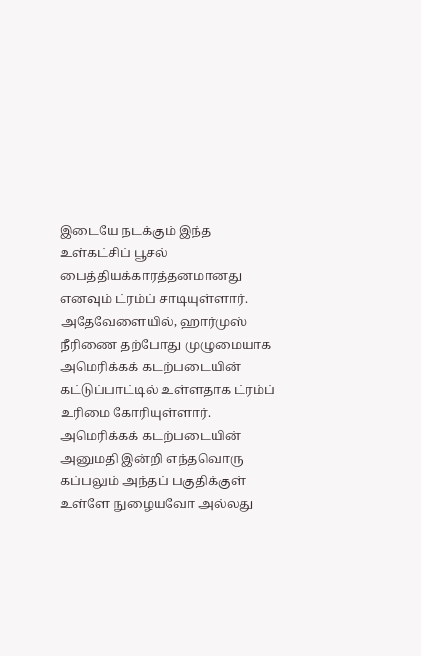இடையே நடக்கும் இந்த உள்கட்சிப் பூசல் பைத்தியக்காரத்தனமானது எனவும் ட்ரம்ப் சாடியுள்ளார்.
அதேவேளையில், ஹார்முஸ் நீரிணை தற்போது முழுமையாக அமெரிக்கக் கடற்படையின் கட்டுப்பாட்டில் உள்ளதாக ட்ரம்ப் உரிமை கோரியுள்ளார்.
அமெரிக்கக் கடற்படையின் அனுமதி இன்றி எந்தவொரு கப்பலும் அந்தப் பகுதிக்குள் உள்ளே நுழையவோ அல்லது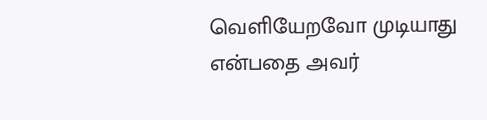வெளியேறவோ முடியாது என்பதை அவர்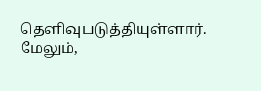தெளிவுபடுத்தியுள்ளார்.
மேலும்,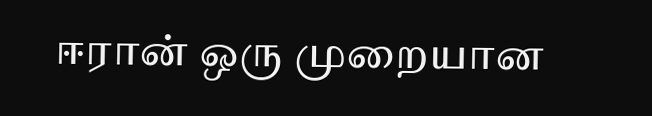ஈரான் ஒரு முறையான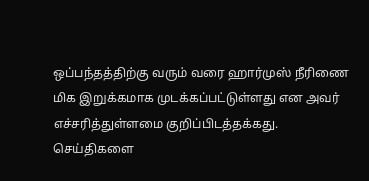ஒப்பந்தத்திற்கு வரும் வரை ஹார்முஸ் நீரிணை மிக இறுக்கமாக முடக்கப்பட்டுள்ளது என அவர் எச்சரித்துள்ளமை குறிப்பிடத்தக்கது.
செய்திகளை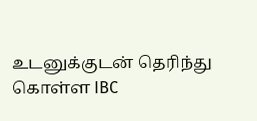உடனுக்குடன் தெரிந்து கொள்ள IBC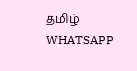தமிழ் WHATSAPP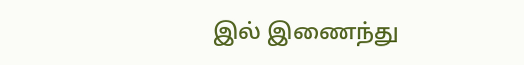இல் இணைந்து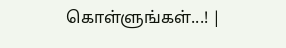கொள்ளுங்கள்...! |